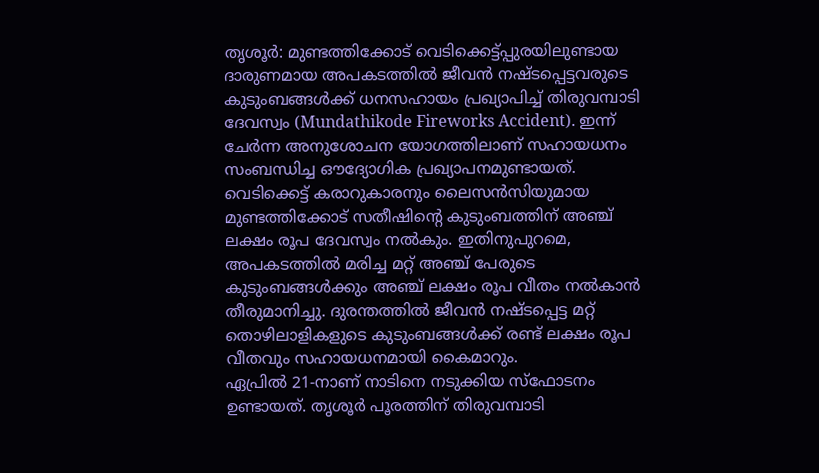തൃശൂർ: മുണ്ടത്തിക്കോട് വെടിക്കെട്ട്പ്പുരയിലുണ്ടായ ദാരുണമായ അപകടത്തിൽ ജീവൻ നഷ്ടപ്പെട്ടവരുടെ കുടുംബങ്ങൾക്ക് ധനസഹായം പ്രഖ്യാപിച്ച് തിരുവമ്പാടി ദേവസ്വം (Mundathikode Fireworks Accident). ഇന്ന് ചേർന്ന അനുശോചന യോഗത്തിലാണ് സഹായധനം സംബന്ധിച്ച ഔദ്യോഗിക പ്രഖ്യാപനമുണ്ടായത്.
വെടിക്കെട്ട് കരാറുകാരനും ലൈസൻസിയുമായ മുണ്ടത്തിക്കോട് സതീഷിന്റെ കുടുംബത്തിന് അഞ്ച് ലക്ഷം രൂപ ദേവസ്വം നൽകും. ഇതിനുപുറമെ, അപകടത്തിൽ മരിച്ച മറ്റ് അഞ്ച് പേരുടെ കുടുംബങ്ങൾക്കും അഞ്ച് ലക്ഷം രൂപ വീതം നൽകാൻ തീരുമാനിച്ചു. ദുരന്തത്തിൽ ജീവൻ നഷ്ടപ്പെട്ട മറ്റ് തൊഴിലാളികളുടെ കുടുംബങ്ങൾക്ക് രണ്ട് ലക്ഷം രൂപ വീതവും സഹായധനമായി കൈമാറും.
ഏപ്രിൽ 21-നാണ് നാടിനെ നടുക്കിയ സ്ഫോടനം ഉണ്ടായത്. തൃശൂർ പൂരത്തിന് തിരുവമ്പാടി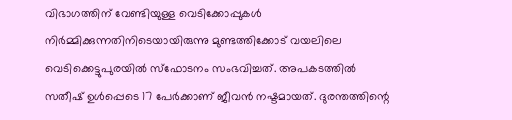വിഭാഗത്തിന് വേണ്ടിയുള്ള വെടിക്കോപ്പുകൾ നിർമ്മിക്കുന്നതിനിടെയായിരുന്നു മുണ്ടത്തിക്കോട് വയലിലെ വെടിക്കെട്ടുപുരയിൽ സ്ഫോടനം സംഭവിച്ചത്. അപകടത്തിൽ സതീഷ് ഉൾപ്പെടെ 17 പേർക്കാണ് ജീവൻ നഷ്ടമായത്. ദുരന്തത്തിന്റെ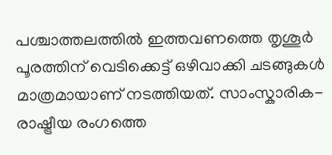പശ്ചാത്തലത്തിൽ ഇത്തവണത്തെ തൃശൂർ പൂരത്തിന് വെടിക്കെട്ട് ഒഴിവാക്കി ചടങ്ങുകൾ മാത്രമായാണ് നടത്തിയത്. സാംസ്കാരിക-രാഷ്ട്രീയ രംഗത്തെ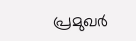പ്രമുഖർ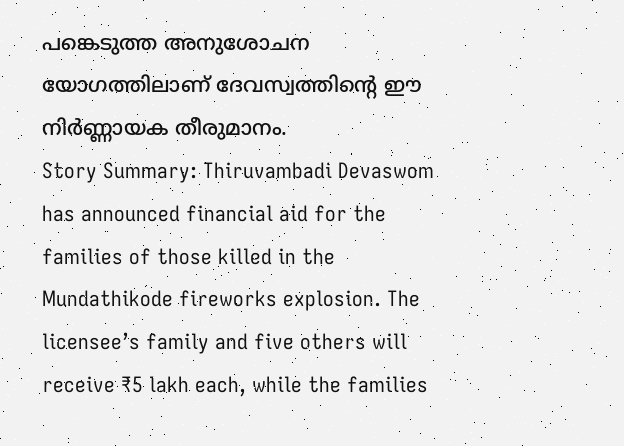പങ്കെടുത്ത അനുശോചന യോഗത്തിലാണ് ദേവസ്വത്തിന്റെ ഈ നിർണ്ണായക തീരുമാനം.
Story Summary: Thiruvambadi Devaswom has announced financial aid for the families of those killed in the Mundathikode fireworks explosion. The licensee’s family and five others will receive ₹5 lakh each, while the families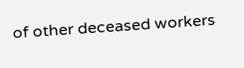of other deceased workers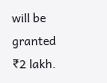will be granted ₹2 lakh.